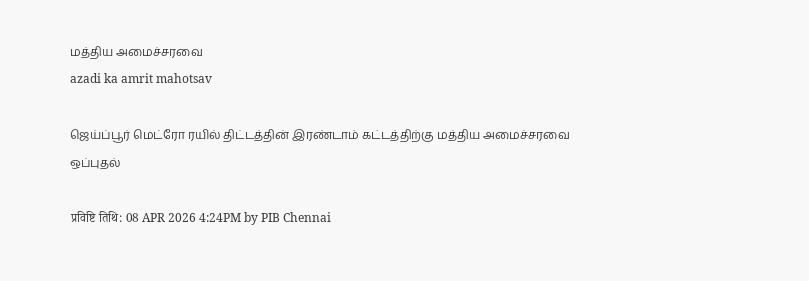மத்திய அமைச்சரவை
azadi ka amrit mahotsav

ஜெய்ப்பூர் மெட்ரோ ரயில் திட்டத்தின் இரண்டாம் கட்டத்திற்கு மத்திய அமைச்சரவை ஒப்புதல்

प्रविष्टि तिथि: 08 APR 2026 4:24PM by PIB Chennai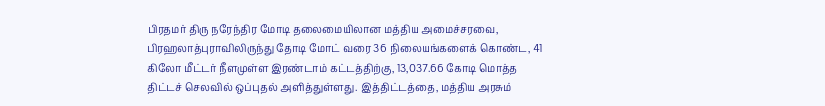பிரதமர் திரு நரேந்திர மோடி தலைமையிலான மத்திய அமைச்சரவை, பிரஹலாத்புராவிலிருந்து தோடி மோட் வரை 36 நிலையங்களைக் கொண்ட, 41 கிலோ மீட்டர் நீளமுள்ள இரண்டாம் கட்டத்திற்கு, 13,037.66 கோடி மொத்த திட்டச் செலவில் ஒப்புதல் அளித்துள்ளது. இத்திட்டத்தை, மத்திய அரசும்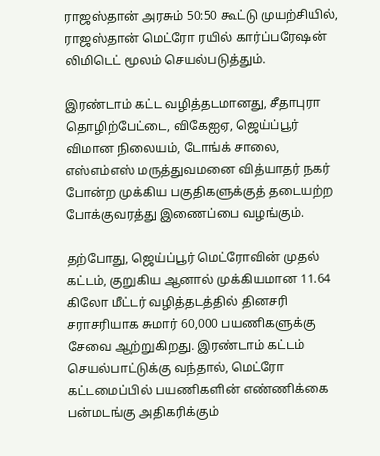ராஜஸ்தான் அரசும் 50:50 கூட்டு முயற்சியில், ராஜஸ்தான் மெட்ரோ ரயில் கார்ப்பரேஷன் லிமிடெட் மூலம் செயல்படுத்தும்.

இரண்டாம் கட்ட வழித்தடமானது, சீதாபுரா தொழிற்பேட்டை, விகேஐஏ, ஜெய்ப்பூர் விமான நிலையம், டோங்க் சாலை, எஸ்எம்எஸ் மருத்துவமனை வித்யாதர் நகர் போன்ற முக்கிய பகுதிகளுக்குத் தடையற்ற போக்குவரத்து இணைப்பை வழங்கும்.

தற்போது, ஜெய்ப்பூர் மெட்ரோவின் முதல் கட்டம், குறுகிய ஆனால் முக்கியமான 11.64 கிலோ மீட்டர் வழித்தடத்தில் தினசரி சராசரியாக சுமார் 60,000 பயணிகளுக்கு சேவை ஆற்றுகிறது. இரண்டாம் கட்டம் செயல்பாட்டுக்கு வந்தால், மெட்ரோ கட்டமைப்பில் பயணிகளின் எண்ணிக்கை பன்மடங்கு அதிகரிக்கும்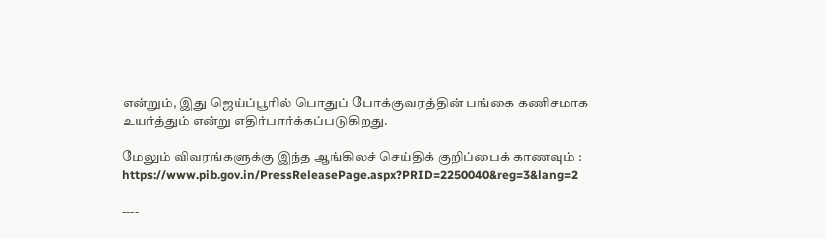என்றும், இது ஜெய்ப்பூரில் பொதுப் போக்குவரத்தின் பங்கை கணிசமாக உயர்த்தும் என்று எதிர்பார்க்கப்படுகிறது.

மேலும் விவரங்களுக்கு இந்த ஆங்கிலச் செய்திக் குறிப்பைக் காணவும் : https://www.pib.gov.in/PressReleasePage.aspx?PRID=2250040&reg=3&lang=2

----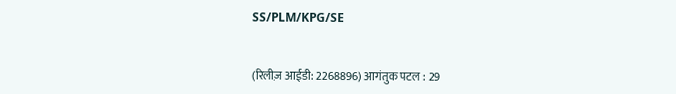SS/PLM/KPG/SE


(रिलीज़ आईडी: 2268896) आगंतुक पटल : 29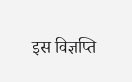इस विज्ञप्ति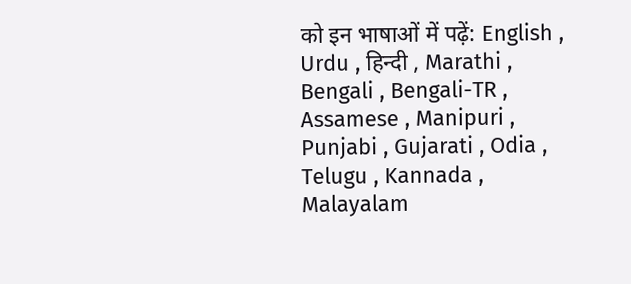को इन भाषाओं में पढ़ें: English , Urdu , हिन्दी , Marathi , Bengali , Bengali-TR , Assamese , Manipuri , Punjabi , Gujarati , Odia , Telugu , Kannada , Malayalam